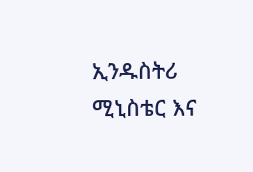ኢንዱስትሪ ሚኒስቴር እና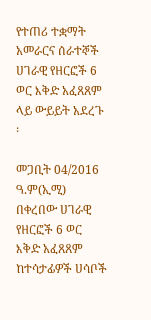የተጠሪ ተቋማት አመራርና ሰራተኞች ሀገራዊ የዘርፎች 6 ወር እቅድ አፈጸጸም ላይ ውይይት አደረጉ ፡

መጋቢት 04/2016 ዓ.ም(ኢሚ) በቀረበው ሀገራዊ የዘርፎች 6 ወር እቅድ አፈጸጸም ከተሳታፊዎች ሀሳቦች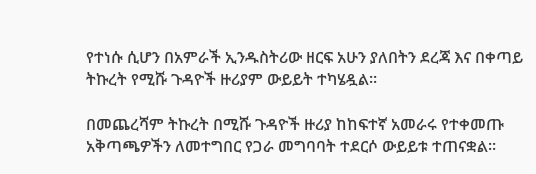የተነሱ ሲሆን በአምራች ኢንዱስትሪው ዘርፍ አሁን ያለበትን ደረጃ እና በቀጣይ ትኩረት የሚሹ ጉዳዮች ዙሪያም ውይይት ተካሄዷል፡፡

በመጨረሻም ትኩረት በሚሹ ጉዳዮች ዙሪያ ከከፍተኛ አመራሩ የተቀመጡ አቅጣጫዎችን ለመተግበር የጋራ መግባባት ተደርሶ ውይይቱ ተጠናቋል፡፡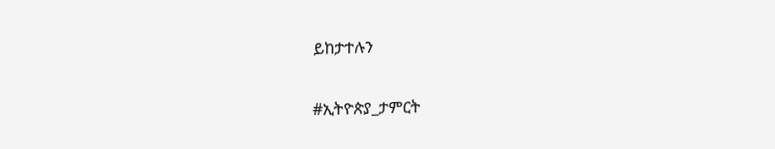ይከታተሉን

#ኢትዮጵያ_ታምርት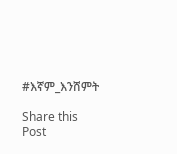#እኛም_እንሸምት

Share this Post